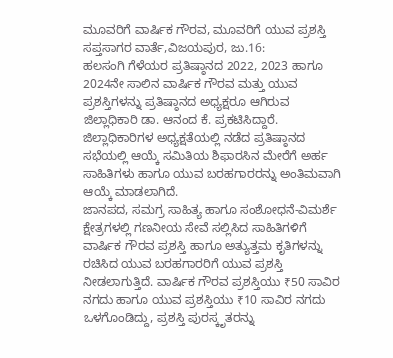ಮೂವರಿಗೆ ವಾರ್ಷಿಕ ಗೌರವ, ಮೂವರಿಗೆ ಯುವ ಪ್ರಶಸ್ತಿ
ಸಪ್ತಸಾಗರ ವಾರ್ತೆ,ವಿಜಯಪುರ, ಜು.16:
ಹಲಸಂಗಿ ಗೆಳೆಯರ ಪ್ರತಿಷ್ಠಾನದ 2022, 2023 ಹಾಗೂ 2024ನೇ ಸಾಲಿನ ವಾರ್ಷಿಕ ಗೌರವ ಮತ್ತು ಯುವ ಪ್ರಶಸ್ತಿಗಳನ್ನು ಪ್ರತಿಷ್ಠಾನದ ಅಧ್ಯಕ್ಷರೂ ಆಗಿರುವ ಜಿಲ್ಲಾಧಿಕಾರಿ ಡಾ. ಆನಂದ ಕೆ. ಪ್ರಕಟಿಸಿದ್ದಾರೆ.
ಜಿಲ್ಲಾಧಿಕಾರಿಗಳ ಅಧ್ಯಕ್ಷತೆಯಲ್ಲಿ ನಡೆದ ಪ್ರತಿಷ್ಠಾನದ ಸಭೆಯಲ್ಲಿ ಆಯ್ಕೆ ಸಮಿತಿಯ ಶಿಫಾರಸಿನ ಮೇರೆಗೆ ಅರ್ಹ ಸಾಹಿತಿಗಳು ಹಾಗೂ ಯುವ ಬರಹಗಾರರನ್ನು ಅಂತಿಮವಾಗಿ ಆಯ್ಕೆ ಮಾಡಲಾಗಿದೆ.
ಜಾನಪದ, ಸಮಗ್ರ ಸಾಹಿತ್ಯ ಹಾಗೂ ಸಂಶೋಧನೆ-ವಿಮರ್ಶೆ ಕ್ಷೇತ್ರಗಳಲ್ಲಿ ಗಣನೀಯ ಸೇವೆ ಸಲ್ಲಿಸಿದ ಸಾಹಿತಿಗಳಿಗೆ ವಾರ್ಷಿಕ ಗೌರವ ಪ್ರಶಸ್ತಿ ಹಾಗೂ ಅತ್ಯುತ್ತಮ ಕೃತಿಗಳನ್ನು ರಚಿಸಿದ ಯುವ ಬರಹಗಾರರಿಗೆ ಯುವ ಪ್ರಶಸ್ತಿ ನೀಡಲಾಗುತ್ತಿದೆ. ವಾರ್ಷಿಕ ಗೌರವ ಪ್ರಶಸ್ತಿಯು ₹50 ಸಾವಿರ ನಗದು ಹಾಗೂ ಯುವ ಪ್ರಶಸ್ತಿಯು ₹10 ಸಾವಿರ ನಗದು ಒಳಗೊಂಡಿದ್ದು, ಪ್ರಶಸ್ತಿ ಪುರಸ್ಕೃತರನ್ನು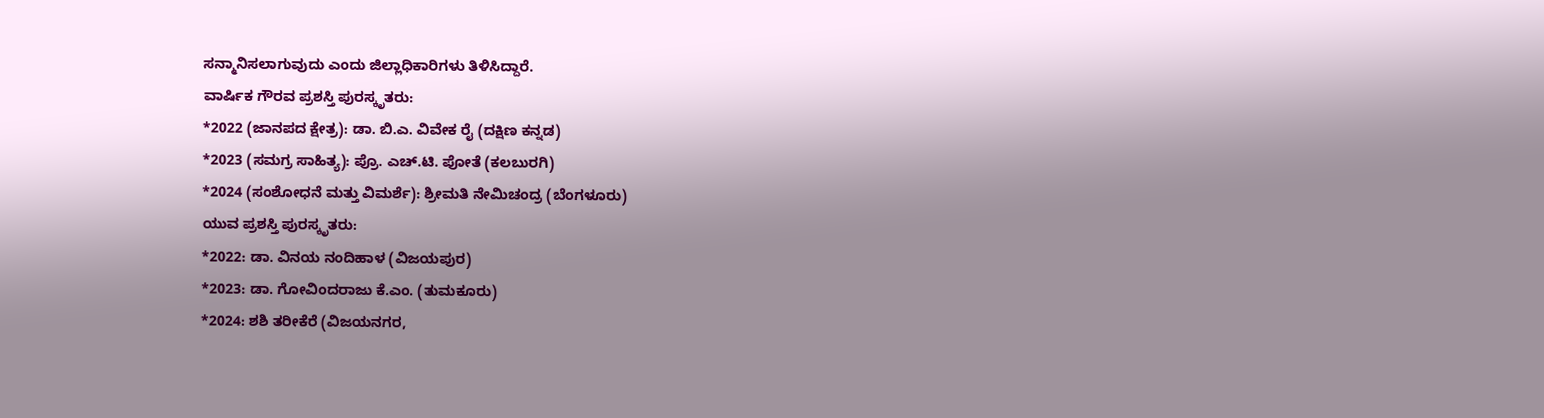ಸನ್ಮಾನಿಸಲಾಗುವುದು ಎಂದು ಜಿಲ್ಲಾಧಿಕಾರಿಗಳು ತಿಳಿಸಿದ್ದಾರೆ.
ವಾರ್ಷಿಕ ಗೌರವ ಪ್ರಶಸ್ತಿ ಪುರಸ್ಕೃತರು:
*2022 (ಜಾನಪದ ಕ್ಷೇತ್ರ): ಡಾ. ಬಿ.ಎ. ವಿವೇಕ ರೈ (ದಕ್ಷಿಣ ಕನ್ನಡ)
*2023 (ಸಮಗ್ರ ಸಾಹಿತ್ಯ): ಪ್ರೊ. ಎಚ್.ಟಿ. ಪೋತೆ (ಕಲಬುರಗಿ)
*2024 (ಸಂಶೋಧನೆ ಮತ್ತು ವಿಮರ್ಶೆ): ಶ್ರೀಮತಿ ನೇಮಿಚಂದ್ರ (ಬೆಂಗಳೂರು)
ಯುವ ಪ್ರಶಸ್ತಿ ಪುರಸ್ಕೃತರು:
*2022: ಡಾ. ವಿನಯ ನಂದಿಹಾಳ (ವಿಜಯಪುರ)
*2023: ಡಾ. ಗೋವಿಂದರಾಜು ಕೆ.ಎಂ. (ತುಮಕೂರು)
*2024: ಶಶಿ ತರೀಕೆರೆ (ವಿಜಯನಗರ,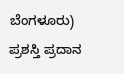ಬೆಂಗಳೂರು)
ಪ್ರಶಸ್ತಿ ಪ್ರದಾನ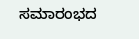ಸಮಾರಂಭದ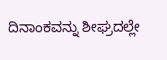ದಿನಾಂಕವನ್ನು ಶೀಘ್ರದಲ್ಲೇ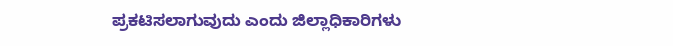ಪ್ರಕಟಿಸಲಾಗುವುದು ಎಂದು ಜಿಲ್ಲಾಧಿಕಾರಿಗಳು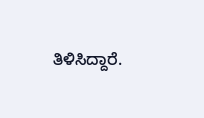ತಿಳಿಸಿದ್ದಾರೆ.